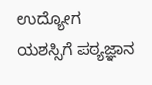ಉದ್ಯೋಗ ಯಶಸ್ಸಿಗೆ ಪಠ್ಯಜ್ಞಾನ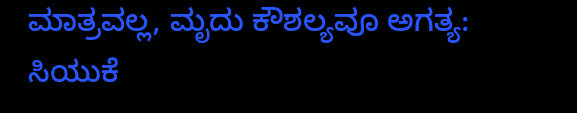ಮಾತ್ರವಲ್ಲ, ಮೃದು ಕೌಶಲ್ಯವೂ ಅಗತ್ಯ: ಸಿಯುಕೆ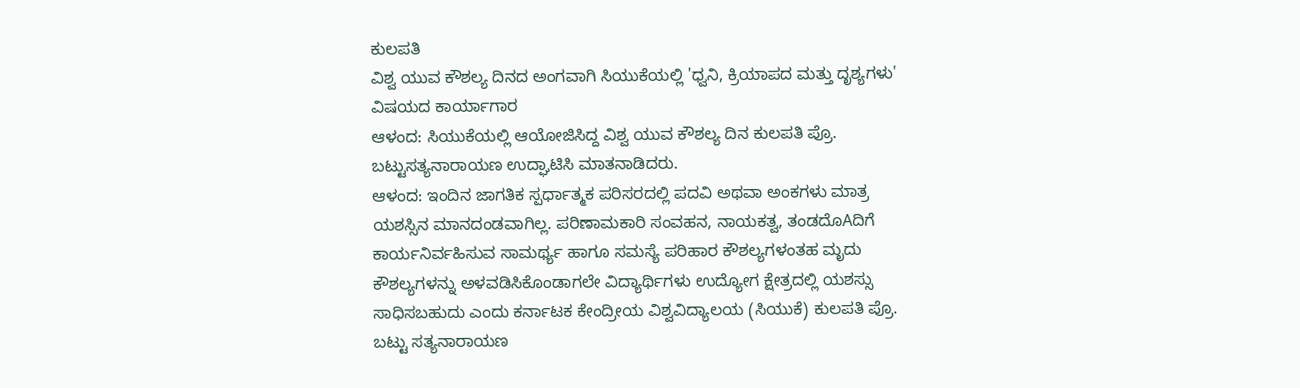ಕುಲಪತಿ
ವಿಶ್ವ ಯುವ ಕೌಶಲ್ಯ ದಿನದ ಅಂಗವಾಗಿ ಸಿಯುಕೆಯಲ್ಲಿ 'ಧ್ವನಿ, ಕ್ರಿಯಾಪದ ಮತ್ತು ದೃಶ್ಯಗಳು' ವಿಷಯದ ಕಾರ್ಯಾಗಾರ
ಆಳಂದ: ಸಿಯುಕೆಯಲ್ಲಿ ಆಯೋಜಿಸಿದ್ದ ವಿಶ್ವ ಯುವ ಕೌಶಲ್ಯ ದಿನ ಕುಲಪತಿ ಪ್ರೊ. ಬಟ್ಟುಸತ್ಯನಾರಾಯಣ ಉದ್ಘಾಟಿಸಿ ಮಾತನಾಡಿದರು.
ಆಳಂದ: ಇಂದಿನ ಜಾಗತಿಕ ಸ್ಪರ್ಧಾತ್ಮಕ ಪರಿಸರದಲ್ಲಿ ಪದವಿ ಅಥವಾ ಅಂಕಗಳು ಮಾತ್ರ ಯಶಸ್ಸಿನ ಮಾನದಂಡವಾಗಿಲ್ಲ. ಪರಿಣಾಮಕಾರಿ ಸಂವಹನ, ನಾಯಕತ್ವ, ತಂಡದೊAದಿಗೆ ಕಾರ್ಯನಿರ್ವಹಿಸುವ ಸಾಮರ್ಥ್ಯ ಹಾಗೂ ಸಮಸ್ಯೆ ಪರಿಹಾರ ಕೌಶಲ್ಯಗಳಂತಹ ಮೃದು ಕೌಶಲ್ಯಗಳನ್ನು ಅಳವಡಿಸಿಕೊಂಡಾಗಲೇ ವಿದ್ಯಾರ್ಥಿಗಳು ಉದ್ಯೋಗ ಕ್ಷೇತ್ರದಲ್ಲಿ ಯಶಸ್ಸು ಸಾಧಿಸಬಹುದು ಎಂದು ಕರ್ನಾಟಕ ಕೇಂದ್ರೀಯ ವಿಶ್ವವಿದ್ಯಾಲಯ (ಸಿಯುಕೆ) ಕುಲಪತಿ ಪ್ರೊ. ಬಟ್ಟು ಸತ್ಯನಾರಾಯಣ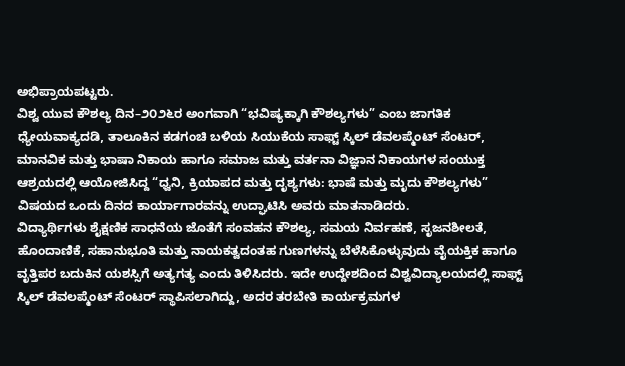ಅಭಿಪ್ರಾಯಪಟ್ಟರು.
ವಿಶ್ವ ಯುವ ಕೌಶಲ್ಯ ದಿನ–೨೦೨೬ರ ಅಂಗವಾಗಿ “ಭವಿಷ್ಯಕ್ಕಾಗಿ ಕೌಶಲ್ಯಗಳು” ಎಂಬ ಜಾಗತಿಕ ಧ್ಯೇಯವಾಕ್ಯದಡಿ, ತಾಲೂಕಿನ ಕಡಗಂಚಿ ಬಳಿಯ ಸಿಯುಕೆಯ ಸಾಫ್ಟ್ ಸ್ಕಿಲ್ ಡೆವಲಪ್ಮೆಂಟ್ ಸೆಂಟರ್, ಮಾನವಿಕ ಮತ್ತು ಭಾಷಾ ನಿಕಾಯ ಹಾಗೂ ಸಮಾಜ ಮತ್ತು ವರ್ತನಾ ವಿಜ್ಞಾನ ನಿಕಾಯಗಳ ಸಂಯುಕ್ತ ಆಶ್ರಯದಲ್ಲಿ ಆಯೋಜಿಸಿದ್ದ “ಧ್ವನಿ, ಕ್ರಿಯಾಪದ ಮತ್ತು ದೃಶ್ಯಗಳು: ಭಾಷೆ ಮತ್ತು ಮೃದು ಕೌಶಲ್ಯಗಳು” ವಿಷಯದ ಒಂದು ದಿನದ ಕಾರ್ಯಾಗಾರವನ್ನು ಉದ್ಘಾಟಿಸಿ ಅವರು ಮಾತನಾಡಿದರು.
ವಿದ್ಯಾರ್ಥಿಗಳು ಶೈಕ್ಷಣಿಕ ಸಾಧನೆಯ ಜೊತೆಗೆ ಸಂವಹನ ಕೌಶಲ್ಯ, ಸಮಯ ನಿರ್ವಹಣೆ, ಸೃಜನಶೀಲತೆ, ಹೊಂದಾಣಿಕೆ, ಸಹಾನುಭೂತಿ ಮತ್ತು ನಾಯಕತ್ವದಂತಹ ಗುಣಗಳನ್ನು ಬೆಳೆಸಿಕೊಳ್ಳುವುದು ವೈಯಕ್ತಿಕ ಹಾಗೂ ವೃತ್ತಿಪರ ಬದುಕಿನ ಯಶಸ್ಸಿಗೆ ಅತ್ಯಗತ್ಯ ಎಂದು ತಿಳಿಸಿದರು. ಇದೇ ಉದ್ದೇಶದಿಂದ ವಿಶ್ವವಿದ್ಯಾಲಯದಲ್ಲಿ ಸಾಫ್ಟ್ ಸ್ಕಿಲ್ ಡೆವಲಪ್ಮೆಂಟ್ ಸೆಂಟರ್ ಸ್ಥಾಪಿಸಲಾಗಿದ್ದು, ಅದರ ತರಬೇತಿ ಕಾರ್ಯಕ್ರಮಗಳ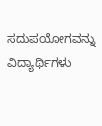ಸದುಪಯೋಗವನ್ನು ವಿದ್ಯಾರ್ಥಿಗಳು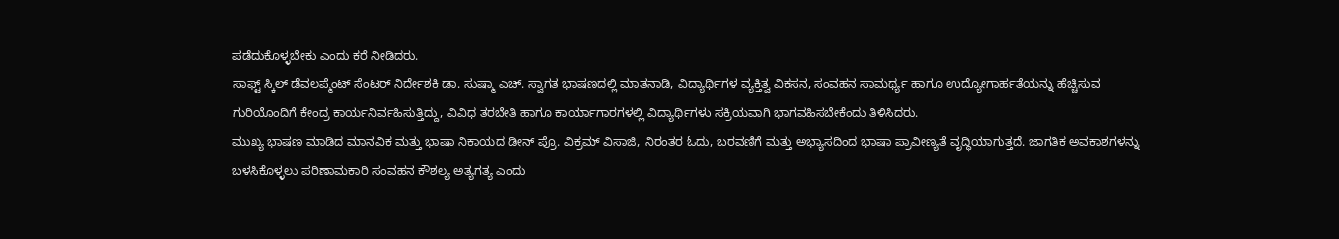ಪಡೆದುಕೊಳ್ಳಬೇಕು ಎಂದು ಕರೆ ನೀಡಿದರು.
ಸಾಫ್ಟ್ ಸ್ಕಿಲ್ ಡೆವಲಪ್ಮೆಂಟ್ ಸೆಂಟರ್ ನಿರ್ದೇಶಕಿ ಡಾ. ಸುಷ್ಮಾ ಎಚ್. ಸ್ವಾಗತ ಭಾಷಣದಲ್ಲಿ ಮಾತನಾಡಿ, ವಿದ್ಯಾರ್ಥಿಗಳ ವ್ಯಕ್ತಿತ್ವ ವಿಕಸನ, ಸಂವಹನ ಸಾಮರ್ಥ್ಯ ಹಾಗೂ ಉದ್ಯೋಗಾರ್ಹತೆಯನ್ನು ಹೆಚ್ಚಿಸುವ ಗುರಿಯೊಂದಿಗೆ ಕೇಂದ್ರ ಕಾರ್ಯನಿರ್ವಹಿಸುತ್ತಿದ್ದು, ವಿವಿಧ ತರಬೇತಿ ಹಾಗೂ ಕಾರ್ಯಾಗಾರಗಳಲ್ಲಿ ವಿದ್ಯಾರ್ಥಿಗಳು ಸಕ್ರಿಯವಾಗಿ ಭಾಗವಹಿಸಬೇಕೆಂದು ತಿಳಿಸಿದರು.
ಮುಖ್ಯ ಭಾಷಣ ಮಾಡಿದ ಮಾನವಿಕ ಮತ್ತು ಭಾಷಾ ನಿಕಾಯದ ಡೀನ್ ಪ್ರೊ. ವಿಕ್ರಮ್ ವಿಸಾಜಿ, ನಿರಂತರ ಓದು, ಬರವಣಿಗೆ ಮತ್ತು ಅಭ್ಯಾಸದಿಂದ ಭಾಷಾ ಪ್ರಾವೀಣ್ಯತೆ ವೃದ್ಧಿಯಾಗುತ್ತದೆ. ಜಾಗತಿಕ ಅವಕಾಶಗಳನ್ನು ಬಳಸಿಕೊಳ್ಳಲು ಪರಿಣಾಮಕಾರಿ ಸಂವಹನ ಕೌಶಲ್ಯ ಅತ್ಯಗತ್ಯ ಎಂದು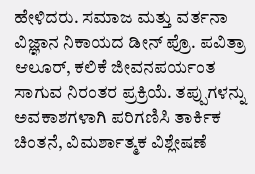ಹೇಳಿದರು. ಸಮಾಜ ಮತ್ತು ವರ್ತನಾ ವಿಜ್ಞಾನ ನಿಕಾಯದ ಡೀನ್ ಪ್ರೊ. ಪವಿತ್ರಾ ಆಲೂರ್, ಕಲಿಕೆ ಜೀವನಪರ್ಯಂತ ಸಾಗುವ ನಿರಂತರ ಪ್ರಕ್ರಿಯೆ. ತಪ್ಪುಗಳನ್ನು ಅವಕಾಶಗಳಾಗಿ ಪರಿಗಣಿಸಿ ತಾರ್ಕಿಕ ಚಿಂತನೆ, ವಿಮರ್ಶಾತ್ಮಕ ವಿಶ್ಲೇಷಣೆ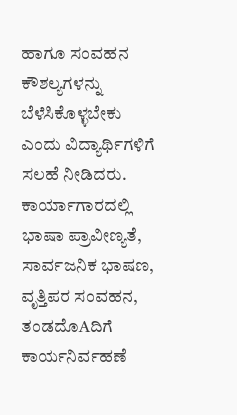ಹಾಗೂ ಸಂವಹನ ಕೌಶಲ್ಯಗಳನ್ನು ಬೆಳೆಸಿಕೊಳ್ಳಬೇಕು ಎಂದು ವಿದ್ಯಾರ್ಥಿಗಳಿಗೆ ಸಲಹೆ ನೀಡಿದರು.
ಕಾರ್ಯಾಗಾರದಲ್ಲಿ ಭಾಷಾ ಪ್ರಾವೀಣ್ಯತೆ, ಸಾರ್ವಜನಿಕ ಭಾಷಣ, ವೃತ್ತಿಪರ ಸಂವಹನ, ತಂಡದೊAದಿಗೆ ಕಾರ್ಯನಿರ್ವಹಣೆ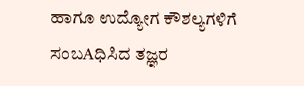ಹಾಗೂ ಉದ್ಯೋಗ ಕೌಶಲ್ಯಗಳಿಗೆ ಸಂಬAಧಿಸಿದ ತಜ್ಞರ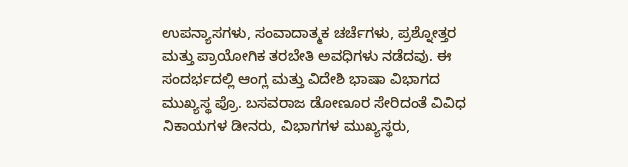ಉಪನ್ಯಾಸಗಳು, ಸಂವಾದಾತ್ಮಕ ಚರ್ಚೆಗಳು, ಪ್ರಶ್ನೋತ್ತರ ಮತ್ತು ಪ್ರಾಯೋಗಿಕ ತರಬೇತಿ ಅವಧಿಗಳು ನಡೆದವು. ಈ ಸಂದರ್ಭದಲ್ಲಿ ಆಂಗ್ಲ ಮತ್ತು ವಿದೇಶಿ ಭಾಷಾ ವಿಭಾಗದ ಮುಖ್ಯಸ್ಥ ಪ್ರೊ. ಬಸವರಾಜ ಡೋಣೂರ ಸೇರಿದಂತೆ ವಿವಿಧ ನಿಕಾಯಗಳ ಡೀನರು, ವಿಭಾಗಗಳ ಮುಖ್ಯಸ್ಥರು,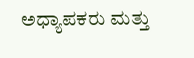ಅಧ್ಯಾಪಕರು ಮತ್ತು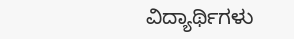ವಿದ್ಯಾರ್ಥಿಗಳು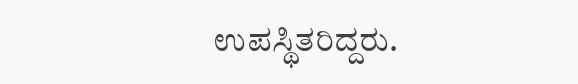ಉಪಸ್ಥಿತರಿದ್ದರು.